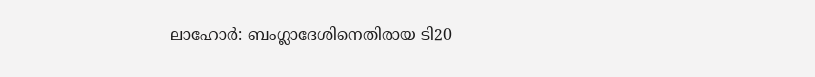ലാഹോര്‍: ബംഗ്ലാദേശിനെതിരായ ടി20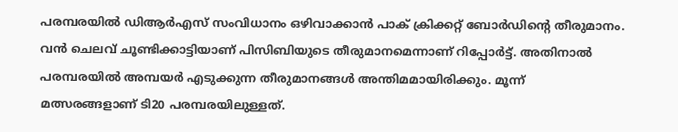പരമ്പരയില്‍ ഡിആര്‍എസ് സംവിധാനം ഒഴിവാക്കാന്‍ പാക് ക്രിക്കറ്റ് ബോര്‍ഡിന്റെ തീരുമാനം. വന്‍ ചെലവ് ചൂണ്ടിക്കാട്ടിയാണ് പിസിബിയുടെ തീരുമാനമെന്നാണ് റിപ്പോര്‍ട്ട്. അതിനാല്‍ പരമ്പരയില്‍ അമ്പയര്‍ എടുക്കുന്ന തീരുമാനങ്ങള്‍ അന്തിമമായിരിക്കും. മൂന്ന് മത്സരങ്ങളാണ് ടി20 പരമ്പരയിലുള്ളത്.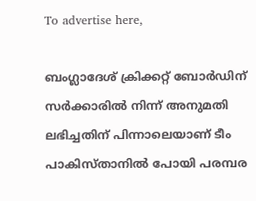To advertise here,

ബംഗ്ലാദേശ് ക്രിക്കറ്റ് ബോര്‍ഡിന് സര്‍ക്കാരില്‍ നിന്ന് അനുമതി ലഭിച്ചതിന് പിന്നാലെയാണ് ടീം പാകിസ്താനിൽ പോയി പരമ്പര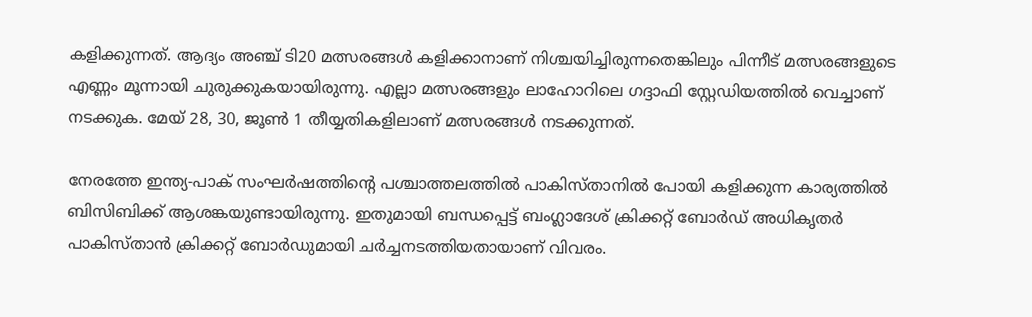കളിക്കുന്നത്. ആദ്യം അഞ്ച് ടി20 മത്സരങ്ങൾ കളിക്കാനാണ് നിശ്ചയിച്ചിരുന്നതെങ്കിലും പിന്നീട് മത്സരങ്ങളുടെ എണ്ണം മൂന്നായി ചുരുക്കുകയായിരുന്നു. എല്ലാ മത്സരങ്ങളും ലാഹോറിലെ ഗദ്ദാഫി സ്റ്റേഡിയത്തില്‍ വെച്ചാണ് നടക്കുക. മേയ് 28, 30, ജൂണ്‍ 1 തീയ്യതികളിലാണ് മത്സരങ്ങള്‍ നടക്കുന്നത്.

നേരത്തേ ഇന്ത്യ-പാക് സംഘർഷത്തിന്റെ പശ്ചാത്തലത്തിൽ പാകിസ്താനിൽ പോയി കളിക്കുന്ന കാര്യത്തിൽ ബിസിബിക്ക് ആശങ്കയുണ്ടായിരുന്നു. ഇതുമായി ബന്ധപ്പെട്ട് ബംഗ്ലാദേശ് ക്രിക്കറ്റ് ബോര്‍ഡ് അധികൃതര്‍ പാകിസ്താന്‍ ക്രിക്കറ്റ് ബോര്‍ഡുമായി ചര്‍ച്ചനടത്തിയതായാണ് വിവരം.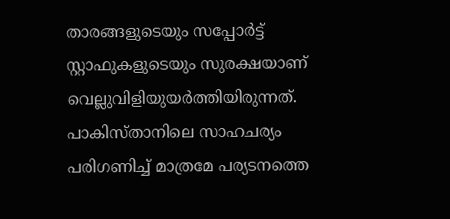താരങ്ങളുടെയും സപ്പോര്‍ട്ട് സ്റ്റാഫുകളുടെയും സുരക്ഷയാണ് വെല്ലുവിളിയുയര്‍ത്തിയിരുന്നത്. പാകിസ്താനിലെ സാഹചര്യം പരിഗണിച്ച് മാത്രമേ പര്യടനത്തെ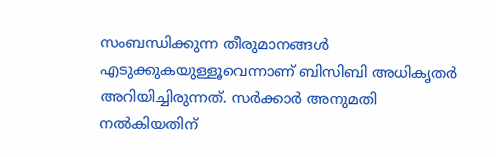സംബന്ധിക്കുന്ന തീരുമാനങ്ങള്‍ എടുക്കുകയുള്ളൂവെന്നാണ് ബിസിബി അധികൃതര്‍ അറിയിച്ചിരുന്നത്. സർക്കാർ അനുമതി നൽകിയതിന്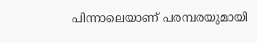പിന്നാലെയാണ് പരമ്പരയുമായി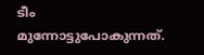ടീം മുന്നോട്ടുപോകുന്നത്.